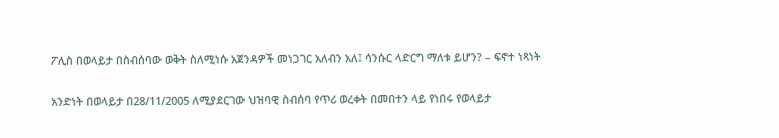ፖሊስ በወላይታ በስብሰባው ወቅት ስለሚነሱ አጀንዳዎች መነጋገር አለብን አለ፤ ሳንሱር ላድርግ ማለቱ ይሆን? – ፍኖተ ነጻነት

አንድነት በወላይታ በ28/11/2005 ለሚያደርገው ህዝባዊ ስብሰባ የጥሪ ወረቀት በመበተን ላይ የነበሩ የወላይታ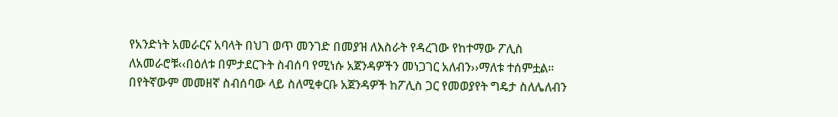የአንድነት አመራርና አባላት በህገ ወጥ መንገድ በመያዝ ለእስራት የዳረገው የከተማው ፖሊስ ለአመራሮቹ‹‹በዕለቱ በምታደርጉት ስብሰባ የሚነሱ አጀንዳዎችን መነጋገር አለብን››ማለቱ ተሰምቷል፡፡ በየትኛውም መመዘኛ ስብሰባው ላይ ስለሚቀርቡ አጀንዳዎች ከፖሊስ ጋር የመወያየት ግዴታ ስለሌለብን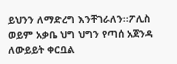ይህንን ለማድረግ እንቸገራለን፡፡ፖሊስ ወይም አቃቤ ህግ ህግን የጣሰ አጀንዳ ለውይይት ቀርቧል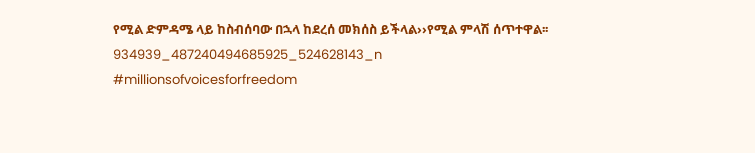የሚል ድምዳሜ ላይ ከስብሰባው በኋላ ከደረሰ መክሰስ ይችላል››የሚል ምላሽ ሰጥተዋል፡፡
934939_487240494685925_524628143_n
#millionsofvoicesforfreedom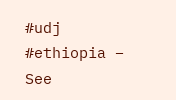#udj #ethiopia – See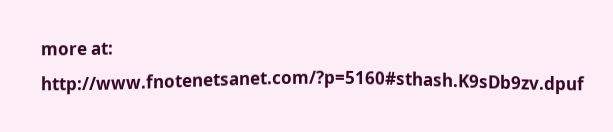more at: http://www.fnotenetsanet.com/?p=5160#sthash.K9sDb9zv.dpuf